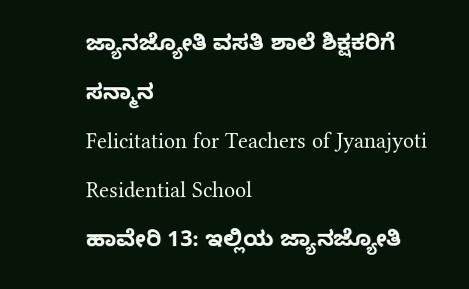ಜ್ಯಾನಜ್ಯೋತಿ ವಸತಿ ಶಾಲೆ ಶಿಕ್ಷಕರಿಗೆ ಸನ್ಮಾನ
Felicitation for Teachers of Jyanajyoti Residential School
ಹಾವೇರಿ 13: ಇಲ್ಲಿಯ ಜ್ಯಾನಜ್ಯೋತಿ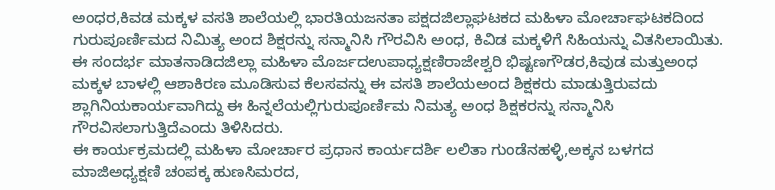ಅಂಧರ,ಕಿವಡ ಮಕ್ಕಳ ವಸತಿ ಶಾಲೆಯಲ್ಲಿ ಭಾರತಿಯಜನತಾ ಪಕ್ಷದಜಿಲ್ಲಾಘಟಕದ ಮಹಿಳಾ ಮೋರ್ಚಾಘಟಕದಿಂದ ಗುರುಪೂರ್ಣಿಮದ ನಿಮಿತ್ಯ ಅಂದ ಶಿಕ್ಷರನ್ನು ಸನ್ಮಾನಿಸಿ ಗೌರವಿಸಿ ಅಂಧ, ಕಿವಿಡ ಮಕ್ಕಳಿಗೆ ಸಿಹಿಯನ್ನು ವಿತಸಿಲಾಯಿತು.
ಈ ಸಂದರ್ಭ ಮಾತನಾಡಿದಜಿಲ್ಲಾ ಮಹಿಳಾ ಮೊರ್ಜದಉಪಾಧ್ಯಕ್ಷಣಿರಾಜೇಶ್ವರಿ ಭಿಷ್ಟಣಗೌಡರ,ಕಿವುಡ ಮತ್ತುಅಂಧ ಮಕ್ಕಳ ಬಾಳಲ್ಲಿ ಆಶಾಕಿರಣ ಮೂಡಿಸುವ ಕೆಲಸವನ್ನು ಈ ವಸತಿ ಶಾಲೆಯಅಂದ ಶಿಕ್ಷಕರು ಮಾಡುತ್ತಿರುವದು ಶ್ಲಾಗಿನಿಯಕಾರ್ಯವಾಗಿದ್ದು ಈ ಹಿನ್ನಲೆಯಲ್ಲಿಗುರುಪೂರ್ಣಿಮ ನಿಮತ್ಯ ಅಂಧ ಶಿಕ್ಷಕರನ್ನು ಸನ್ಮಾನಿಸಿ ಗೌರವಿಸಲಾಗುತ್ತಿದೆಎಂದು ತಿಳಿಸಿದರು.
ಈ ಕಾರ್ಯಕ್ರಮದಲ್ಲಿ ಮಹಿಳಾ ಮೋರ್ಚಾರ ಪ್ರಧಾನ ಕಾರ್ಯದರ್ಶಿ ಲಲಿತಾ ಗುಂಡೆನಹಳ್ಳಿ,ಅಕ್ಕನ ಬಳಗದ ಮಾಜಿಅಧ್ಯಕ್ಷಣಿ ಚಂಪಕ್ಕ ಹುಣಸಿಮರದ,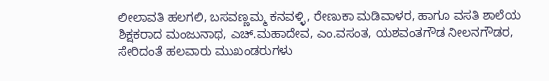ಲೀಲಾವತಿ ಹಲಗಲಿ, ಬಸವಣ್ಣಮ್ಮ ಕನವಳ್ಳಿ, ರೇಣುಕಾ ಮಡಿವಾಳರ, ಹಾಗೂ ವಸತಿ ಶಾಲೆಯ ಶಿಕ್ಷಕರಾದ ಮಂಜುನಾಥ, ಎಚ್.ಮಹಾದೇವ, ಎಂ.ವಸಂತ, ಯಶವಂತಗೌಡ ನೀಲನಗೌಡರ, ಸೇರಿದಂತೆ ಹಲವಾರು ಮುಖಂಡರುಗಳು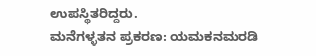ಉಪಸ್ಥಿತರಿದ್ದರು.
ಮನೆಗಳ್ಳತನ ಪ್ರಕರಣ: ಯಮಕನಮರಡಿ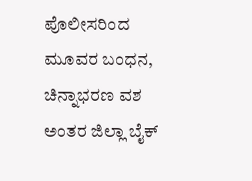ಪೊಲೀಸರಿಂದ ಮೂವರ ಬಂಧನ, ಚಿನ್ನಾಭರಣ ವಶ
ಅಂತರ ಜಿಲ್ಲಾ ಬೈಕ್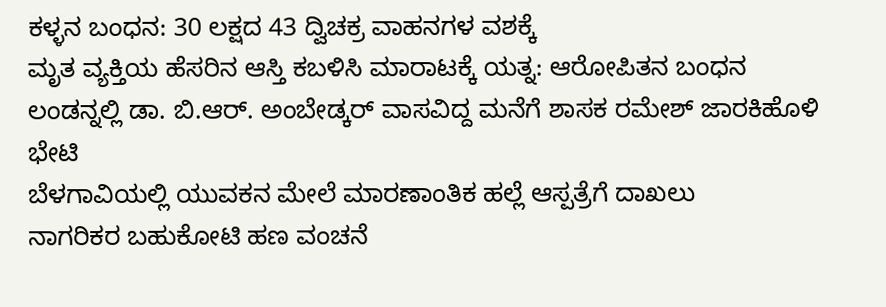ಕಳ್ಳನ ಬಂಧನ: 30 ಲಕ್ಷದ 43 ದ್ವಿಚಕ್ರ ವಾಹನಗಳ ವಶಕ್ಕೆ
ಮೃತ ವ್ಯಕ್ತಿಯ ಹೆಸರಿನ ಆಸ್ತಿ ಕಬಳಿಸಿ ಮಾರಾಟಕ್ಕೆ ಯತ್ನ: ಆರೋಪಿತನ ಬಂಧನ
ಲಂಡನ್ನಲ್ಲಿ ಡಾ. ಬಿ.ಆರ್. ಅಂಬೇಡ್ಕರ್ ವಾಸವಿದ್ದ ಮನೆಗೆ ಶಾಸಕ ರಮೇಶ್ ಜಾರಕಿಹೊಳಿ ಭೇಟಿ
ಬೆಳಗಾವಿಯಲ್ಲಿ ಯುವಕನ ಮೇಲೆ ಮಾರಣಾಂತಿಕ ಹಲ್ಲೆ ಆಸ್ಪತ್ರೆಗೆ ದಾಖಲು
ನಾಗರಿಕರ ಬಹುಕೋಟಿ ಹಣ ವಂಚನೆ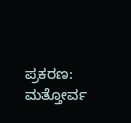ಪ್ರಕರಣ: ಮತ್ತೋರ್ವ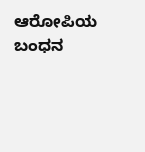ಆರೋಪಿಯ ಬಂಧನ